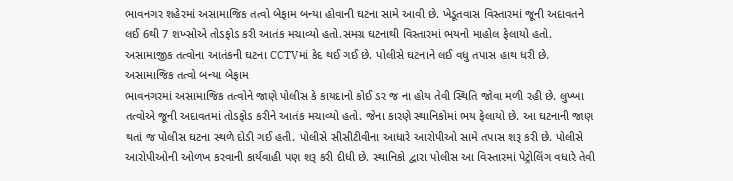ભાવનગર શહેરમાં અસામાજિક તત્વો બેફામ બન્યા હોવાની ઘટના સામે આવી છે. ખેડૂતવાસ વિસ્તારમાં જૂની અદાવતને લઈ 6થી 7 શખ્સોએ તોડફોડ કરી આતંક મચાવ્યો હતો.સમગ્ર ઘટનાથી વિસ્તારમાં ભયનો માહોલ ફેલાયો હતો. અસામાજીક તત્વોના આતંકની ઘટના CCTVમાં કેદ થઈ ગઈ છે. પોલીસે ઘટનાને લઈ વધુ તપાસ હાથ ધરી છે.
અસામાજિક તત્વો બન્યા બેફામ
ભાવનગરમાં અસામાજિક તત્વોને જાણે પોલીસ કે કાયદાનો કોઈ ડર જ ના હોય તેવી સ્થિતિ જોવા મળી રહી છે. લુખ્ખા તત્વોએ જૂની અદાવતમાં તોડફોડ કરીને આતંક મચાવ્યો હતો. જેના કારણે સ્થાનિકોમાં ભય ફેલાયો છે. આ ઘટનાની જાણ થતાં જ પોલીસ ઘટના સ્થળે દોડી ગઈ હતી. પોલીસે સીસીટીવીના આધારે આરોપીઓ સામે તપાસ શરૂ કરી છે. પોલીસે આરોપીઓની ઓળખ કરવાની કાર્યવાહી પણ શરૂ કરી દીધી છે. સ્થાનિકો દ્વારા પોલીસ આ વિસ્તારમાં પેટ્રોલિંગ વધારે તેવી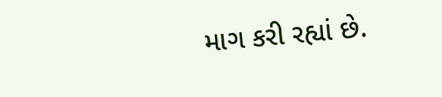માગ કરી રહ્યાં છે.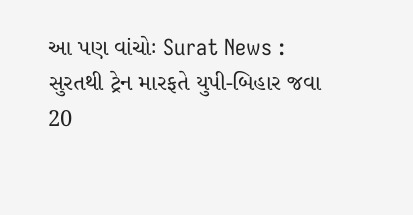આ પણ વાંચોઃ Surat News : સુરતથી ટ્રેન મારફતે યુપી-બિહાર જવા 20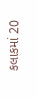કલાકમાં 20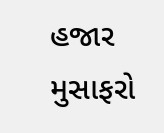હજાર મુસાફરો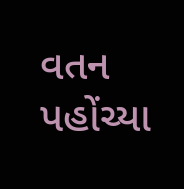વતન પહોંચ્યા